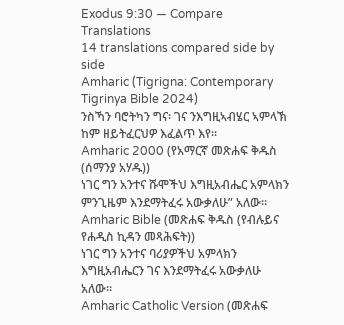Exodus 9:30 — Compare Translations
14 translations compared side by side
Amharic (Tigrigna: Contemporary Tigrinya Bible 2024)
ንስኻን ባሮትካን ግና፡ ገና ንእግዚኣብሄር ኣምላኽ ከም ዘይትፈርህዎ እፈልጥ እየ።
Amharic 2000 (የአማርኛ መጽሐፍ ቅዱስ (ሰማንያ አሃዱ))
ነገር ግን አንተና ሹሞችህ እግዚአብሔር አምላክን ምንጊዜም እንደማትፈሩ አውቃለሁ” አለው።
Amharic Bible (መጽሐፍ ቅዱስ (የብሉይና የሐዲስ ኪዳን መጻሕፍት))
ነገር ግን አንተና ባሪያዎችህ አምላክን እግዚአብሔርን ገና እንደማትፈሩ አውቃለሁ አለው።
Amharic Catholic Version (መጽሐፍ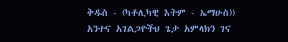ቅዱስ - (ካቶሊካዊ እትም - ኤማሁስ))
አንተና አገልጋዮችህ ጌታ አምላክን ገና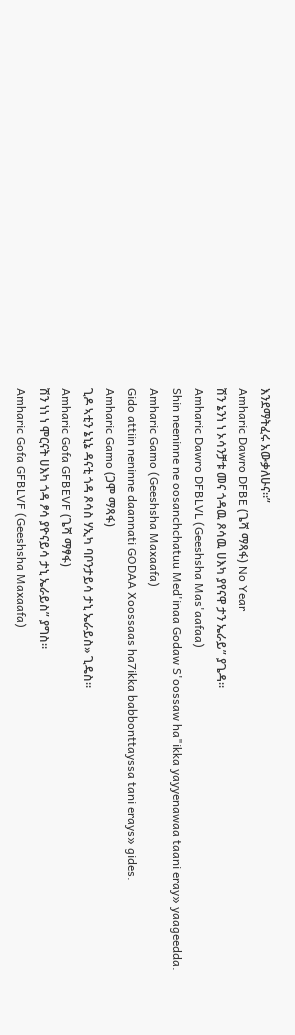እንደማትፈሩ አውቃለሁና።”
Amharic Dawro DFBE (ጌሻ ማጻፋ) No Year
ሽን ኔንነ ነ ኦሳንቻቱ መና ጎዳዉ ጾሳዉ ሀእካ ያየናዋ ታን ኤራይ” ያጌዳ።
Amharic Dawro DFBLVL (Geeshsha Mas'aafaa)
Shin neeninne ne oosanchchatuu Med'inaa Godaw S'oossaw ha"ikka yayyenawaa taani eray» yaageedda.
Amharic Gamo (Geeshsha Maxaafa)
Gido attiin neninne daannati GODAA Xoossaas ha7ikka babbonttayssa tani erays» gides.
Amharic Gamo (ጋሞ ማጻፋ)
ጊዶ ኣቲን ኔኒኔ ዳናቲ ጎዳ ጾሳስ ሃኢካ ባቦንታይሳ ታኒ ኤራይስ» ጊዴስ።
Amharic Gofa GFBEVF (ጌሻ ማፃፋ)
ሽን ነነ ነ ሞርናት ሀእካ ጎዳ ፆሳ ያዮናይሳ ታኒ ኤራይስ” ያግስ።
Amharic Gofa GFBLVF (Geeshsha Maxaafa)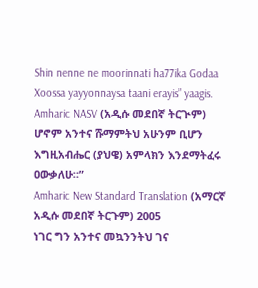Shin nenne ne moorinnati ha77ika Godaa Xoossa yayyonnaysa taani erayis” yaagis.
Amharic NASV (አዲሱ መደበኛ ትርጒም)
ሆኖም አንተና ሹማምትህ አሁንም ቢሆን እግዚአብሔር (ያህዌ) አምላክን እንደማትፈሩ ዐውቃለሁ።”
Amharic New Standard Translation (አማርኛ አዲሱ መደበኛ ትርጉም) 2005
ነገር ግን አንተና መኳንንትህ ገና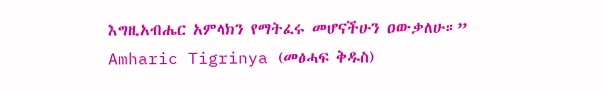እግዚአብሔር አምላክን የማትፈሩ መሆናችሁን ዐውቃለሁ።”
Amharic Tigrinya (መፅሓፍ ቅዱስ)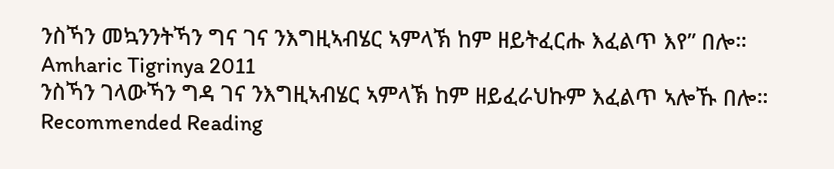ንስኻን መኳንንትኻን ግና ገና ንእግዚኣብሄር ኣምላኽ ከም ዘይትፈርሑ እፈልጥ እየ” በሎ።
Amharic Tigrinya 2011
ንስኻን ገላውኻን ግዳ ገና ንእግዚኣብሄር ኣምላኽ ከም ዘይፈራህኩም እፈልጥ ኣሎኹ በሎ።
Recommended Reading